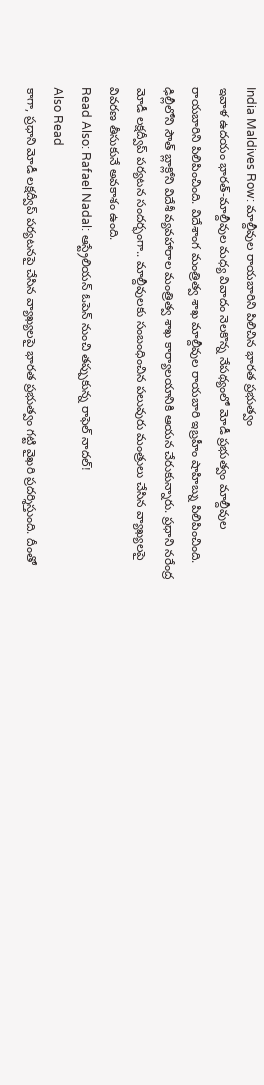India Maldives Row: మాల్దీవుల రాయబారిని పిలిచిన భారత ప్రభుత్వం
ఇవాళ ఉదయం భారత్-మాల్దీవుల మధ్య వివాదం నెలకొన్న నేపథ్యంలో మోడీ ప్రభుత్వం మాల్దీవుల రాయబారిని పిలిపించింది. విదేశాంగ మంత్రిత్వ శాఖ మాల్దీవుల రాయబారి ఇబ్రహీం షాహిబ్ను పిలిపించింది. ఢిల్లీలోని సౌత్ బ్లాక్లోని విదేశీ వ్యవహారాల మంత్రిత్వ శాఖ కార్యాలయానికి ఆయన చేరుకున్నారు. ప్రధాని నరేంద్ర మోడీ లక్షద్వీప్ పర్యటన సందర్భంగా.. మాల్దీవులకు సంబంధించిన పలువురు మంత్రులు చేసిన వ్యాఖ్యలపై వివరణ తీసుకునే అవకాశం ఉంది.
Read Also: Rafael Nadal: ఆస్ట్రేలియన్ ఓపెన్ నుంచి తప్పుకున్న రాఫెల్ నాదల్!
Also Read
కాగా, ప్రధాని మోడీ లక్షద్వీప్ పర్యటనపై చేసిన వ్యాఖ్యలపై భారత ప్రభుత్వం గట్టి వైఖరి ప్రదర్శిస్తుంది. దీంతో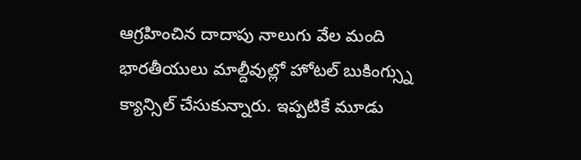ఆగ్రహించిన దాదాపు నాలుగు వేల మంది భారతీయులు మాల్దీవుల్లో హోటల్ బుకింగ్స్ను క్యాన్సిల్ చేసుకున్నారు. ఇప్పటికే మూడు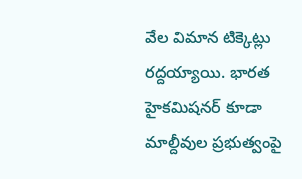వేల విమాన టిక్కెట్లు రద్దయ్యాయి. భారత హైకమిషనర్ కూడా మాల్దీవుల ప్రభుత్వంపై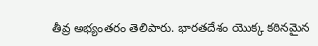తీవ్ర అభ్యంతరం తెలిపారు. భారతదేశం యొక్క కఠినమైన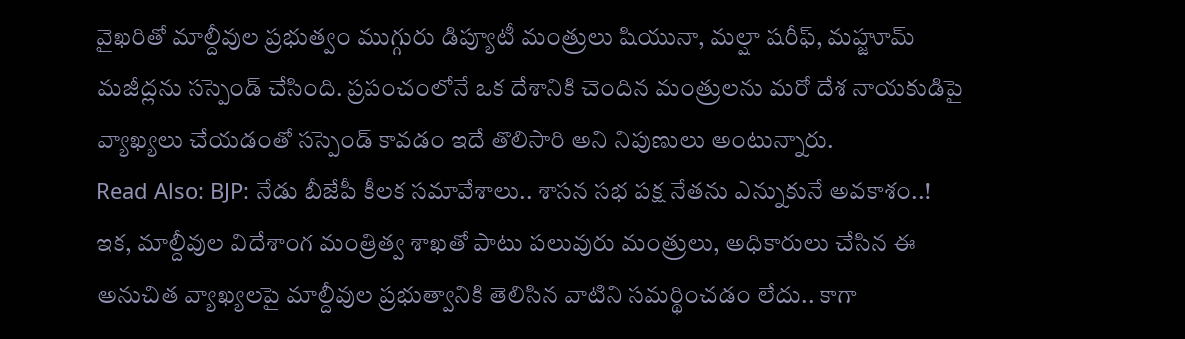వైఖరితో మాల్దీవుల ప్రభుత్వం ముగ్గురు డిప్యూటీ మంత్రులు షియునా, మల్షా షరీఫ్, మహ్జూమ్ మజీద్లను సస్పెండ్ చేసింది. ప్రపంచంలోనే ఒక దేశానికి చెందిన మంత్రులను మరో దేశ నాయకుడిపై వ్యాఖ్యలు చేయడంతో సస్పెండ్ కావడం ఇదే తొలిసారి అని నిపుణులు అంటున్నారు.
Read Also: BJP: నేడు బీజేపీ కీలక సమావేశాలు.. శాసన సభ పక్ష నేతను ఎన్నుకునే అవకాశం..!
ఇక, మాల్దీవుల విదేశాంగ మంత్రిత్వ శాఖతో పాటు పలువురు మంత్రులు, అధికారులు చేసిన ఈ అనుచిత వ్యాఖ్యలపై మాల్దీవుల ప్రభుత్వానికి తెలిసిన వాటిని సమర్థించడం లేదు.. కాగా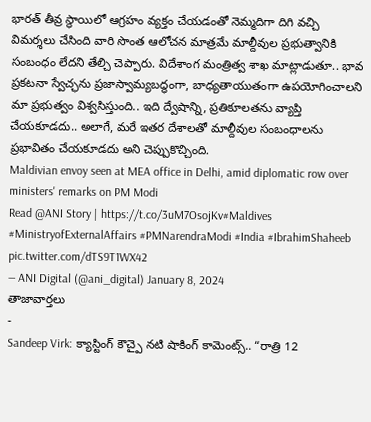భారత్ తీవ్ర స్థాయిలో ఆగ్రహం వ్యక్తం చేయడంతో నెమ్మదిగా దిగి వచ్చి విమర్శలు చేసింది వారి సొంత ఆలోచన మాత్రమే మాల్దీవుల ప్రభుత్వానికి సంబంధం లేదని తేల్చి చెప్పారు. విదేశాంగ మంత్రిత్వ శాఖ మాట్లాడుతూ.. భావ ప్రకటనా స్వేచ్ఛను ప్రజాస్వామ్యబద్ధంగా, బాధ్యతాయుతంగా ఉపయోగించాలని మా ప్రభుత్వం విశ్వసిస్తుంది.. ఇది ద్వేషాన్ని, ప్రతికూలతను వ్యాప్తి చేయకూడదు.. అలాగే, మరే ఇతర దేశాలతో మాల్దీవుల సంబంధాలను ప్రభావితం చేయకూడదు అని చెప్పుకొచ్చింది.
Maldivian envoy seen at MEA office in Delhi, amid diplomatic row over ministers' remarks on PM Modi
Read @ANI Story | https://t.co/3uM7OsojKv#Maldives #MinistryofExternalAffairs #PMNarendraModi #India #IbrahimShaheeb pic.twitter.com/dTS9T1WX42
— ANI Digital (@ani_digital) January 8, 2024
తాజావార్తలు
-
Sandeep Virk: క్యాస్టింగ్ కౌచ్పై నటి షాకింగ్ కామెంట్స్.. “రాత్రి 12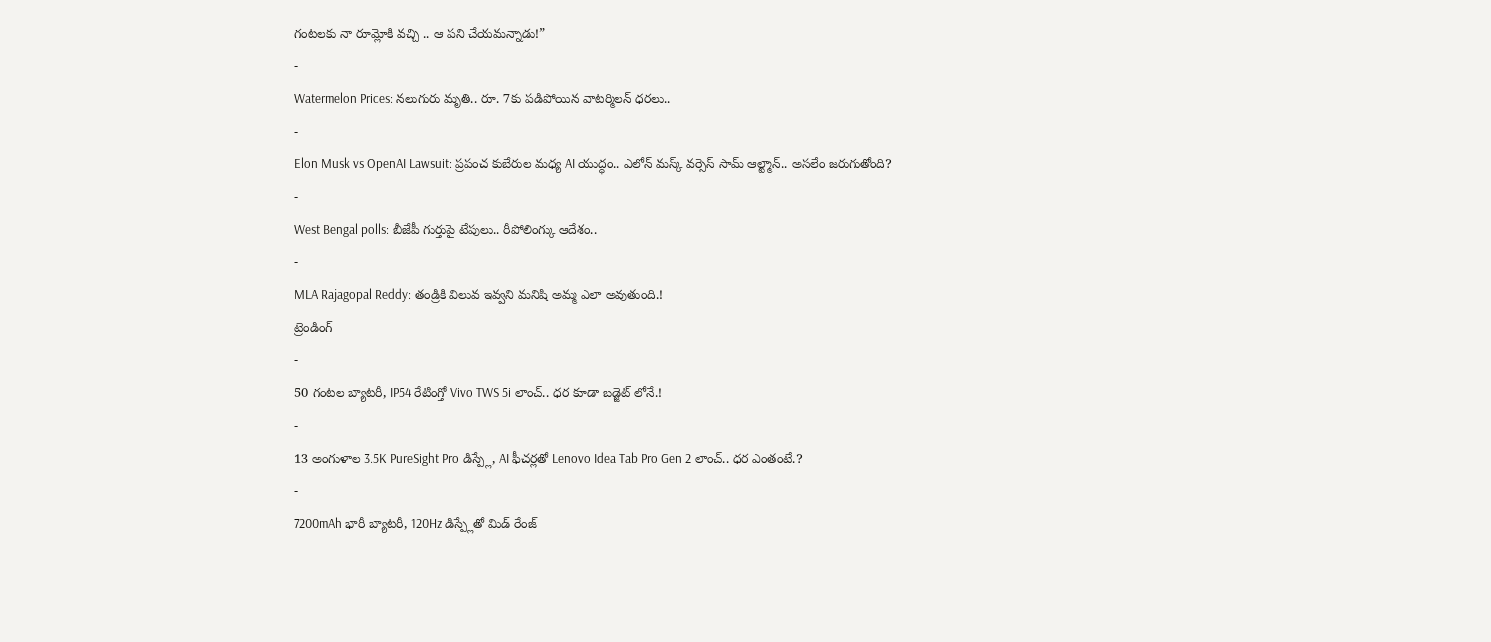గంటలకు నా రూమ్లోకి వచ్చి .. ఆ పని చేయమన్నాడు!”
-
Watermelon Prices: నలుగురు మృతి.. రూ. 7కు పడిపోయిన వాటర్మిలన్ ధరలు..
-
Elon Musk vs OpenAI Lawsuit: ప్రపంచ కుబేరుల మధ్య AI యుద్ధం.. ఎలోన్ మస్క్ వర్సెస్ సామ్ ఆల్ట్మాన్.. అసలేం జరుగుతోంది?
-
West Bengal polls: బీజేపీ గుర్తుపై టేపులు.. రీపోలింగ్కు ఆదేశం..
-
MLA Rajagopal Reddy: తండ్రికి విలువ ఇవ్వని మనిషి అమ్మ ఎలా అవుతుంది.!
ట్రెండింగ్
-
50 గంటల బ్యాటరీ, IP54 రేటింగ్తో Vivo TWS 5i లాంచ్.. ధర కూడా బడ్జెట్ లోనే.!
-
13 అంగుళాల 3.5K PureSight Pro డిస్ప్లే, AI ఫీచర్లతో Lenovo Idea Tab Pro Gen 2 లాంచ్.. ధర ఎంతంటే.?
-
7200mAh భారీ బ్యాటరీ, 120Hz డిస్ప్లేతో మిడ్ రేంజ్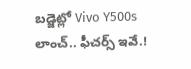బడ్జెట్లో Vivo Y500s లాంచ్.. ఫీచర్స్ ఇవే.!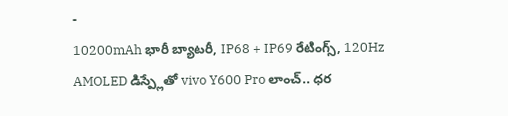-
10200mAh భారీ బ్యాటరీ, IP68 + IP69 రేటింగ్స్, 120Hz AMOLED డిస్ప్లేతో vivo Y600 Pro లాంచ్.. ధర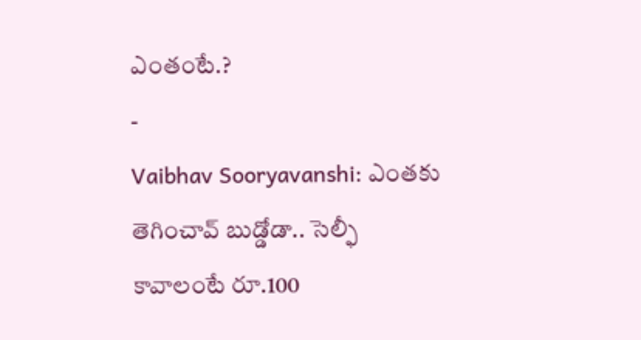ఎంతంటే.?
-
Vaibhav Sooryavanshi: ఎంతకు తెగించావ్ బుడ్డోడా.. సెల్ఫీ కావాలంటే రూ.100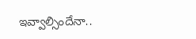ఇవ్వాల్సిందేనా..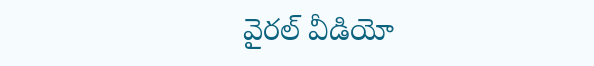వైరల్ వీడియో